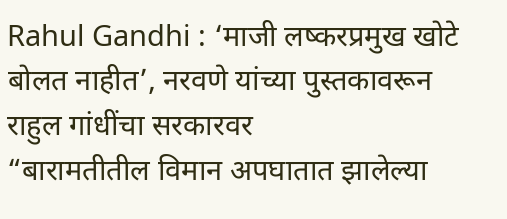Rahul Gandhi : ‘माजी लष्करप्रमुख खोटे बोलत नाहीत’, नरवणे यांच्या पुस्तकावरून राहुल गांधींचा सरकारवर
“बारामतीतील विमान अपघातात झालेल्या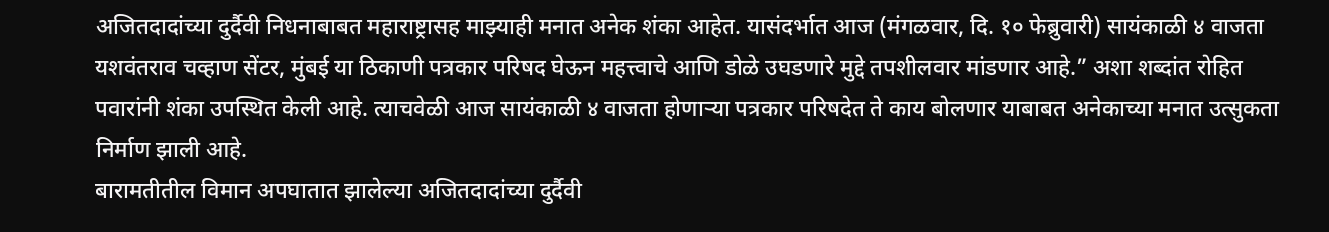अजितदादांच्या दुर्दैवी निधनाबाबत महाराष्ट्रासह माझ्याही मनात अनेक शंका आहेत. यासंदर्भात आज (मंगळवार, दि. १० फेब्रुवारी) सायंकाळी ४ वाजता यशवंतराव चव्हाण सेंटर, मुंबई या ठिकाणी पत्रकार परिषद घेऊन महत्त्वाचे आणि डोळे उघडणारे मुद्दे तपशीलवार मांडणार आहे.” अशा शब्दांत रोहित पवारांनी शंका उपस्थित केली आहे. त्याचवेळी आज सायंकाळी ४ वाजता होणाऱ्या पत्रकार परिषदेत ते काय बोलणार याबाबत अनेकाच्या मनात उत्सुकता निर्माण झाली आहे.
बारामतीतील विमान अपघातात झालेल्या अजितदादांच्या दुर्दैवी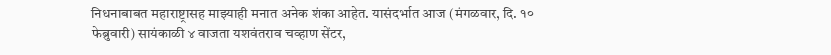निधनाबाबत महाराष्ट्रासह माझ्याही मनात अनेक शंका आहेत. यासंदर्भात आज (मंगळवार, दि. १० फेब्रुवारी) सायंकाळी ४ वाजता यशवंतराव चव्हाण सेंटर,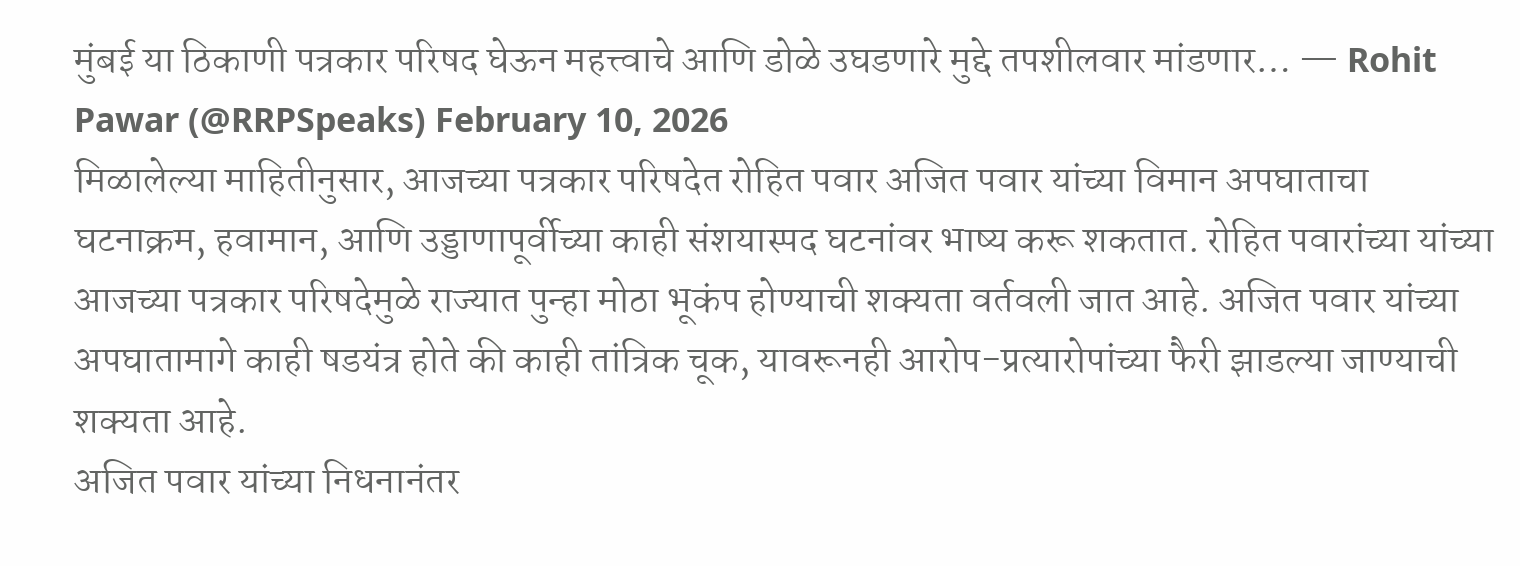मुंबई या ठिकाणी पत्रकार परिषद घेऊन महत्त्वाचे आणि डोळे उघडणारे मुद्दे तपशीलवार मांडणार… — Rohit Pawar (@RRPSpeaks) February 10, 2026
मिळालेल्या माहितीनुसार, आजच्या पत्रकार परिषदेत रोहित पवार अजित पवार यांच्या विमान अपघाताचा घटनाक्रम, हवामान, आणि उड्डाणापूर्वीच्या काही संशयास्पद घटनांवर भाष्य करू शकतात. रोहित पवारांच्या यांच्या आजच्या पत्रकार परिषदेमुळे राज्यात पुन्हा मोठा भूकंप होण्याची शक्यता वर्तवली जात आहे. अजित पवार यांच्या अपघातामागे काही षडयंत्र होते की काही तांत्रिक चूक, यावरूनही आरोप-प्रत्यारोपांच्या फैरी झाडल्या जाण्याची शक्यता आहे.
अजित पवार यांच्या निधनानंतर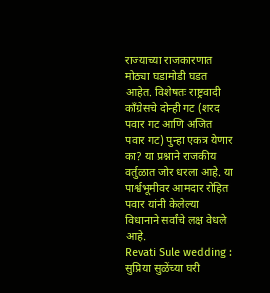राज्याच्या राजकारणात मोठ्या घडामोडी घडत आहेत. विशेषतः राष्ट्रवादी काँग्रेसचे दोन्ही गट (शरद पवार गट आणि अजित पवार गट) पुन्हा एकत्र येणार का? या प्रश्नाने राजकीय वर्तुळात जोर धरला आहे. या पार्श्वभूमीवर आमदार रोहित पवार यांनी केलेल्या विधानाने सर्वांचे लक्ष वेधले आहे.
Revati Sule wedding : सुप्रिया सुळेंच्या घरी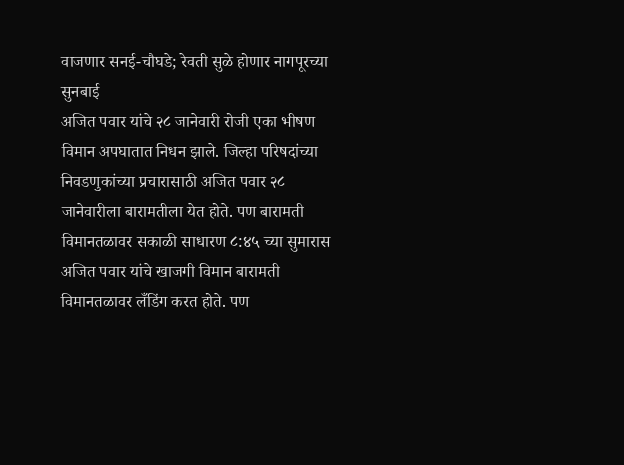वाजणार सनई-चौघडे; रेवती सुळे होणार नागपूरच्या सुनबाई
अजित पवार यांचे २८ जानेवारी रोजी एका भीषण विमान अपघातात निधन झाले. जिल्हा परिषदांच्या निवडणुकांच्या प्रचारासाठी अजित पवार २८ जानेवारीला बारामतीला येत होते. पण बारामती विमानतळावर सकाळी साधारण ८:४५ च्या सुमारास अजित पवार यांचे खाजगी विमान बारामती विमानतळावर लँडिंग करत होते. पण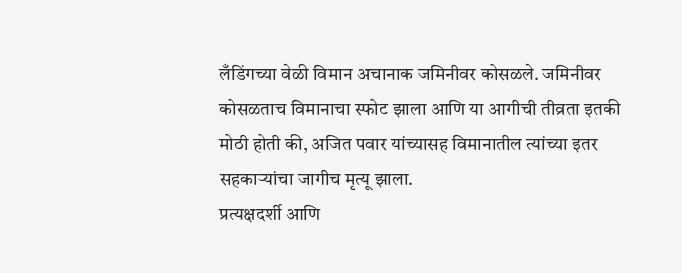लँडिंगच्या वेळी विमान अचानाक जमिनीवर कोसळले. जमिनीवर कोसळताच विमानाचा स्फोट झाला आणि या आगीची तीव्रता इतकी मोठी होती की, अजित पवार यांच्यासह विमानातील त्यांच्या इतर सहकाऱ्यांचा जागीच मृत्यू झाला.
प्रत्यक्षदर्शी आणि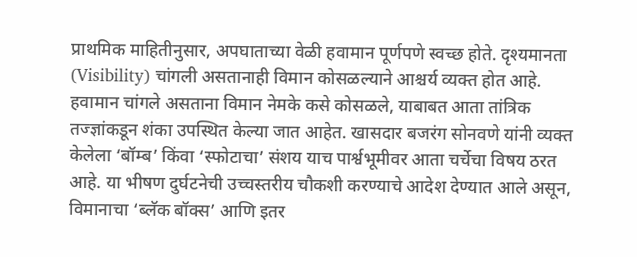प्राथमिक माहितीनुसार, अपघाताच्या वेळी हवामान पूर्णपणे स्वच्छ होते. दृश्यमानता (Visibility) चांगली असतानाही विमान कोसळल्याने आश्चर्य व्यक्त होत आहे. हवामान चांगले असताना विमान नेमके कसे कोसळले, याबाबत आता तांत्रिक तज्ज्ञांकडून शंका उपस्थित केल्या जात आहेत. खासदार बजरंग सोनवणे यांनी व्यक्त केलेला ‘बॉम्ब’ किंवा ‘स्फोटाचा’ संशय याच पार्श्वभूमीवर आता चर्चेचा विषय ठरत आहे. या भीषण दुर्घटनेची उच्चस्तरीय चौकशी करण्याचे आदेश देण्यात आले असून, विमानाचा ‘ब्लॅक बॉक्स’ आणि इतर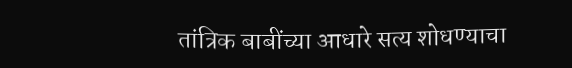तांत्रिक बाबींच्या आधारे सत्य शोधण्याचा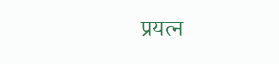प्रयत्न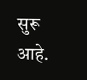सुरू आहे.